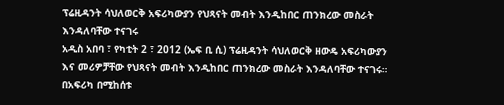ፕሬዚዳንት ሳህለወርቅ አፍሪካውያን የህጻናት መብት እንዲከበር ጠንክረው መስራት እንዳለባቸው ተናገሩ
አዲስ አበባ ፣ የካቲት 2 ፣ 2012 (ኤፍ ቢ ሲ) ፕሬዚዳንት ሳህለወርቅ ዘውዴ አፍሪካውያን እና መሪዎቻቸው የህጻናት መብት እንዲከበር ጠንክረው መስራት እንዳለባቸው ተናገሩ።
በአፍሪካ በሚከሰቱ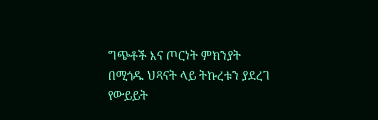ግጭቶች እና ጦርነት ምክንያት በሚጎዱ ህጻናት ላይ ትኩረቱን ያደረገ የውይይት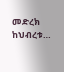መድረክ ከህብረቱ…